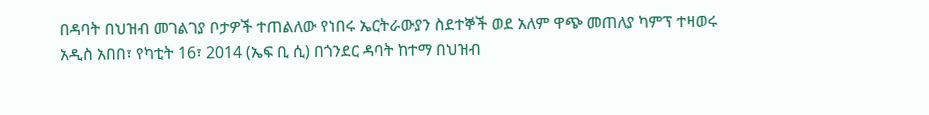በዳባት በህዝብ መገልገያ ቦታዎች ተጠልለው የነበሩ ኤርትራውያን ስደተኞች ወደ አለም ዋጭ መጠለያ ካምፕ ተዛወሩ
አዲስ አበበ፣ የካቲት 16፣ 2014 (ኤፍ ቢ ሲ) በጎንደር ዳባት ከተማ በህዝብ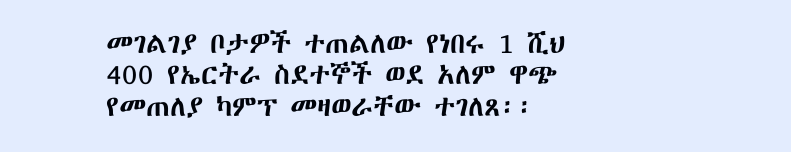መገልገያ ቦታዎች ተጠልለው የነበሩ 1 ሺህ 400 የኤርትራ ስደተኞች ወደ አለም ዋጭ የመጠለያ ካምፕ መዛወራቸው ተገለጸ፡፡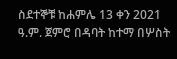ስደተኞቹ ከሐምሌ 13 ቀን 2021 ዓ.ም. ጀምሮ በዳባት ከተማ በሦስት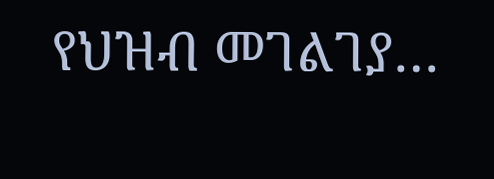የህዝብ መገልገያ…